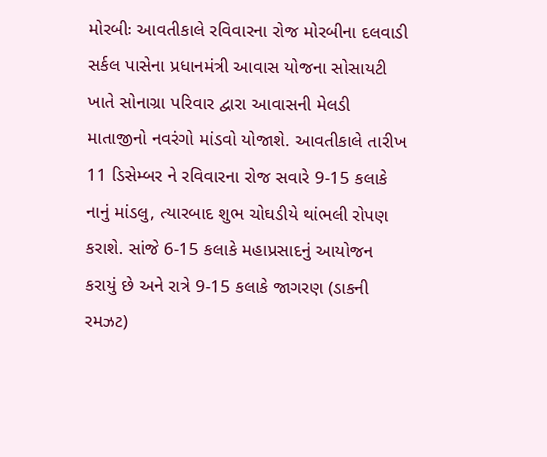મોરબીઃ આવતીકાલે રવિવારના રોજ મોરબીના દલવાડી સર્કલ પાસેના પ્રધાનમંત્રી આવાસ યોજના સોસાયટી ખાતે સોનાગ્રા પરિવાર દ્વારા આવાસની મેલડી માતાજીનો નવરંગો માંડવો યોજાશે. આવતીકાલે તારીખ 11 ડિસેમ્બર ને રવિવારના રોજ સવારે 9-15 કલાકે નાનું માંડલુ, ત્યારબાદ શુભ ચોઘડીયે થાંભલી રોપણ કરાશે. સાંજે 6-15 કલાકે મહાપ્રસાદનું આયોજન કરાયું છે અને રાત્રે 9-15 કલાકે જાગરણ (ડાકની રમઝટ)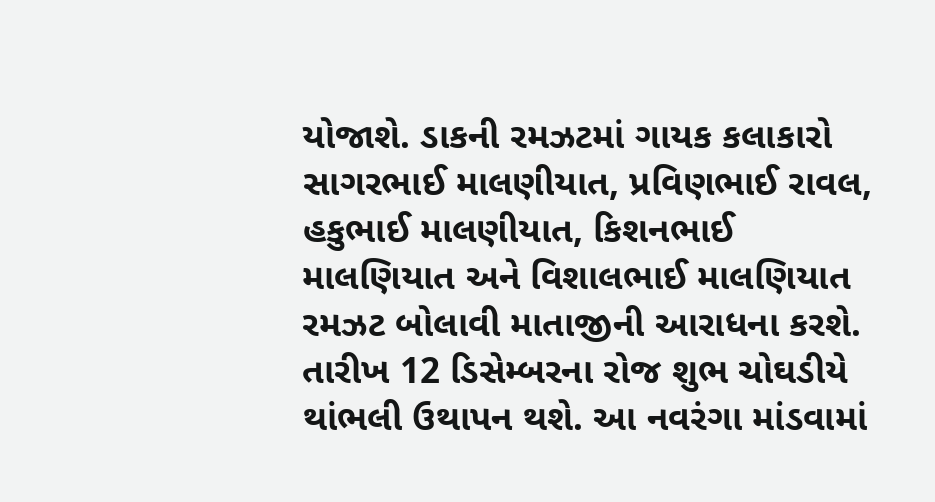યોજાશે. ડાકની રમઝટમાં ગાયક કલાકારો સાગરભાઈ માલણીયાત, પ્રવિણભાઈ રાવલ, હકુભાઈ માલણીયાત, કિશનભાઈ માલણિયાત અને વિશાલભાઈ માલણિયાત રમઝટ બોલાવી માતાજીની આરાધના કરશે. તારીખ 12 ડિસેમ્બરના રોજ શુભ ચોઘડીયે થાંભલી ઉથાપન થશે. આ નવરંગા માંડવામાં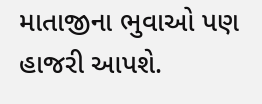માતાજીના ભુવાઓ પણ હાજરી આપશે.